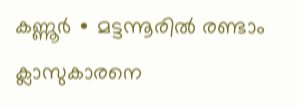കണ്ണൂർ ∙ മട്ടന്നൂരിൽ രണ്ടാം ക്ലാസുകാരനെ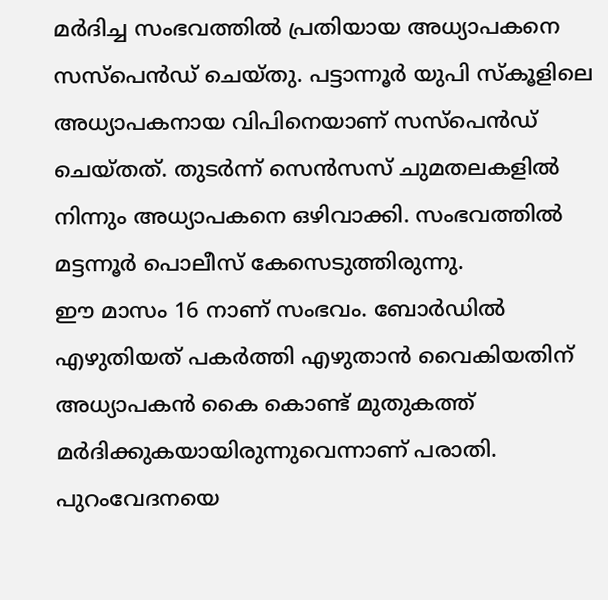മർദിച്ച സംഭവത്തിൽ പ്രതിയായ അധ്യാപകനെ സസ്പെൻഡ് ചെയ്തു. പട്ടാന്നൂർ യുപി സ്കൂളിലെ അധ്യാപകനായ വിപിനെയാണ് സസ്പെൻഡ് ചെയ്തത്. തുടർന്ന് സെൻസസ് ചുമതലകളിൽ നിന്നും അധ്യാപകനെ ഒഴിവാക്കി. സംഭവത്തിൽ മട്ടന്നൂർ പൊലീസ് കേസെടുത്തിരുന്നു.
ഈ മാസം 16 നാണ് സംഭവം. ബോർഡിൽ എഴുതിയത് പകർത്തി എഴുതാൻ വൈകിയതിന് അധ്യാപകൻ കൈ കൊണ്ട് മുതുകത്ത് മർദിക്കുകയായിരുന്നുവെന്നാണ് പരാതി. പുറംവേദനയെ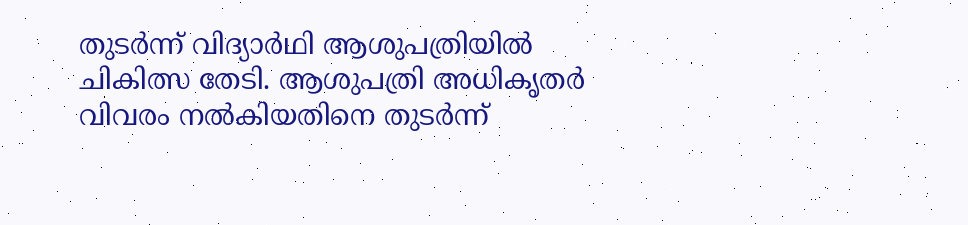തുടർന്ന് വിദ്യാർഥി ആശുപത്രിയിൽ ചികിത്സ തേടി. ആശുപത്രി അധികൃതർ വിവരം നൽകിയതിനെ തുടർന്ന്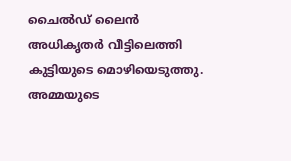ചൈൽഡ് ലൈൻ അധികൃതർ വീട്ടിലെത്തി കുട്ടിയുടെ മൊഴിയെടുത്തു. അമ്മയുടെ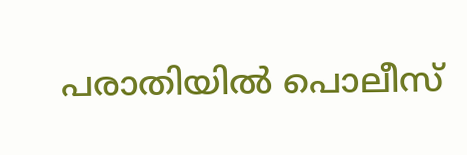പരാതിയിൽ പൊലീസ്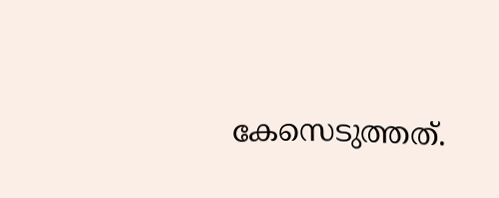കേസെടുത്തത്.